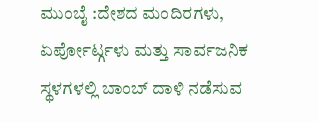ಮುಂಬೈ :ದೇಶದ ಮಂದಿರಗಳು, ಏರ್ಪೋರ್ಟ್ಗಳು ಮತ್ತು ಸಾರ್ವಜನಿಕ ಸ್ಥಳಗಳಲ್ಲಿ ಬಾಂಬ್ ದಾಳಿ ನಡೆಸುವ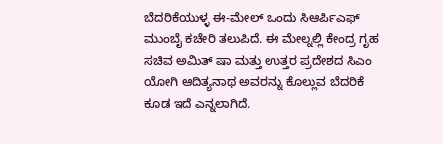ಬೆದರಿಕೆಯುಳ್ಳ ಈ-ಮೇಲ್ ಒಂದು ಸಿಆರ್ಪಿಎಫ್ ಮುಂಬೈ ಕಚೇರಿ ತಲುಪಿದೆ. ಈ ಮೇಲ್ನಲ್ಲಿ ಕೇಂದ್ರ ಗೃಹ ಸಚಿವ ಅಮಿತ್ ಷಾ ಮತ್ತು ಉತ್ತರ ಪ್ರದೇಶದ ಸಿಎಂ ಯೋಗಿ ಆದಿತ್ಯನಾಥ ಅವರನ್ನು ಕೊಲ್ಲುವ ಬೆದರಿಕೆ ಕೂಡ ಇದೆ ಎನ್ನಲಾಗಿದೆ.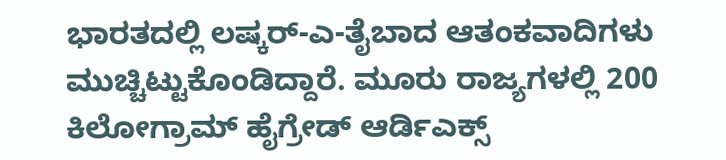ಭಾರತದಲ್ಲಿ ಲಷ್ಕರ್-ಎ-ತೈಬಾದ ಆತಂಕವಾದಿಗಳು ಮುಚ್ಚಿಟ್ಟುಕೊಂಡಿದ್ದಾರೆ. ಮೂರು ರಾಜ್ಯಗಳಲ್ಲಿ 200 ಕಿಲೋಗ್ರಾಮ್ ಹೈಗ್ರೇಡ್ ಆರ್ಡಿಎಕ್ಸ್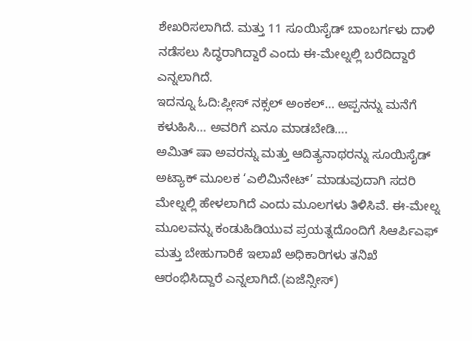ಶೇಖರಿಸಲಾಗಿದೆ. ಮತ್ತು 11 ಸೂಯಿಸೈಡ್ ಬಾಂಬರ್ಗಳು ದಾಳಿ ನಡೆಸಲು ಸಿದ್ಧರಾಗಿದ್ದಾರೆ ಎಂದು ಈ-ಮೇಲ್ನಲ್ಲಿ ಬರೆದಿದ್ದಾರೆ ಎನ್ನಲಾಗಿದೆ.
ಇದನ್ನೂ ಓದಿ:ಪ್ಲೀಸ್‌ ನಕ್ಸಲ್‌ ಅಂಕಲ್‌… ಅಪ್ಪನನ್ನು ಮನೆಗೆ ಕಳುಹಿಸಿ… ಅವರಿಗೆ ಏನೂ ಮಾಡಬೇಡಿ….
ಅಮಿತ್ ಷಾ ಅವರನ್ನು ಮತ್ತು ಆದಿತ್ಯನಾಥರನ್ನು ಸೂಯಿಸೈಡ್ ಅಟ್ಯಾಕ್ ಮೂಲಕ ‘ಎಲಿಮಿನೇಟ್’ ಮಾಡುವುದಾಗಿ ಸದರಿ ಮೇಲ್ನಲ್ಲಿ ಹೇಳಲಾಗಿದೆ ಎಂದು ಮೂಲಗಳು ತಿಳಿಸಿವೆ. ಈ-ಮೇಲ್ನ ಮೂಲವನ್ನು ಕಂಡುಹಿಡಿಯುವ ಪ್ರಯತ್ನದೊಂದಿಗೆ ಸಿಆರ್ಪಿಎಫ್ ಮತ್ತು ಬೇಹುಗಾರಿಕೆ ಇಲಾಖೆ ಅಧಿಕಾರಿಗಳು ತನಿಖೆ ಆರಂಭಿಸಿದ್ದಾರೆ ಎನ್ನಲಾಗಿದೆ.(ಏಜೆನ್ಸೀಸ್)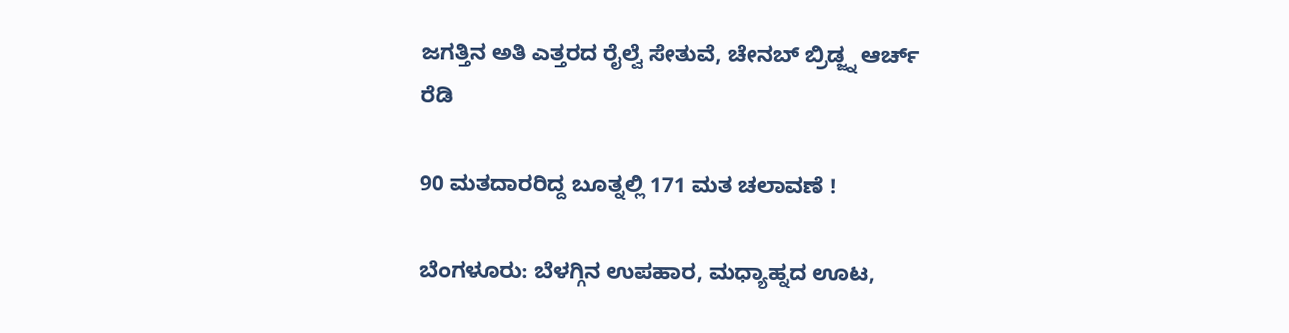ಜಗತ್ತಿನ ಅತಿ ಎತ್ತರದ ರೈಲ್ವೆ ಸೇತುವೆ, ಚೇನಬ್ ಬ್ರಿಡ್ಜ್ನ ಆರ್ಚ್ ರೆಡಿ

90 ಮತದಾರರಿದ್ದ ಬೂತ್ನಲ್ಲಿ 171 ಮತ ಚಲಾವಣೆ !

ಬೆಂಗಳೂರು: ಬೆಳಗ್ಗಿನ ಉಪಹಾರ, ಮಧ್ಯಾಹ್ನದ ಊಟ,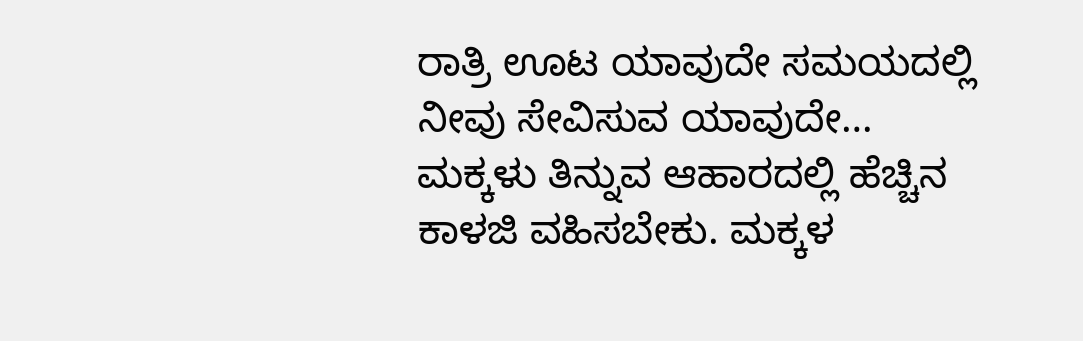ರಾತ್ರಿ ಊಟ ಯಾವುದೇ ಸಮಯದಲ್ಲಿ ನೀವು ಸೇವಿಸುವ ಯಾವುದೇ…
ಮಕ್ಕಳು ತಿನ್ನುವ ಆಹಾರದಲ್ಲಿ ಹೆಚ್ಚಿನ ಕಾಳಜಿ ವಹಿಸಬೇಕು. ಮಕ್ಕಳ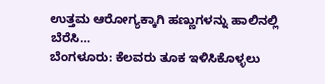ಉತ್ತಮ ಆರೋಗ್ಯಕ್ಕಾಗಿ ಹಣ್ಣುಗಳನ್ನು ಹಾಲಿನಲ್ಲಿ ಬೆರೆಸಿ…
ಬೆಂಗಳೂರು: ಕೆಲವರು ತೂಕ ಇಳಿಸಿಕೊಳ್ಳಲು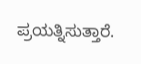ಪ್ರಯತ್ನಿಸುತ್ತಾರೆ.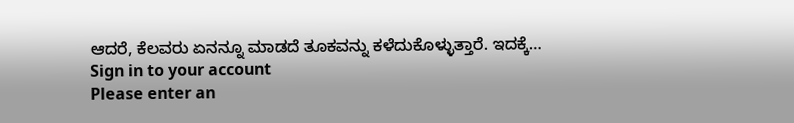ಆದರೆ, ಕೆಲವರು ಏನನ್ನೂ ಮಾಡದೆ ತೂಕವನ್ನು ಕಳೆದುಕೊಳ್ಳುತ್ತಾರೆ. ಇದಕ್ಕೆ…
Sign in to your account
Please enter an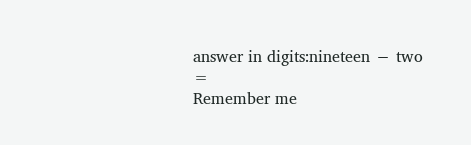answer in digits:nineteen − two =
Remember me